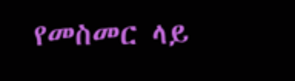የመስመር ላይ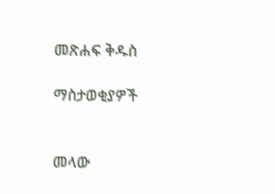መጽሐፍ ቅዱስ

ማስታወቂያዎች


መላው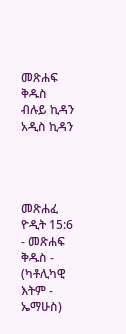መጽሐፍ ቅዱስ ብሉይ ኪዳን አዲስ ኪዳን




መጽሐፈ ዮዲት 15:6 - መጽሐፍ ቅዱስ - (ካቶሊካዊ እትም - ኤማሁስ)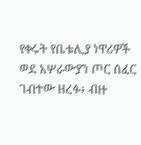የቀሩት የቤቱሊያ ነዋሪዎች ወደ አሦራውያን ጦር ሰፈር ገብተው ዘረፉ፥ ብዙ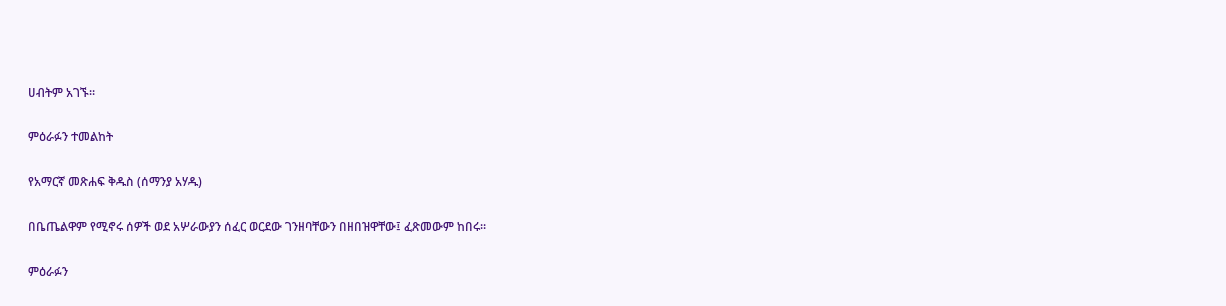ሀብትም አገኙ።

ምዕራፉን ተመልከት

የአማርኛ መጽሐፍ ቅዱስ (ሰማንያ አሃዱ)

በቤጤልዋም የሚኖሩ ሰዎች ወደ አሦራውያን ሰፈር ወርደው ገንዘባቸውን በዘበዝዋቸው፤ ፈጽመውም ከበሩ።

ምዕራፉን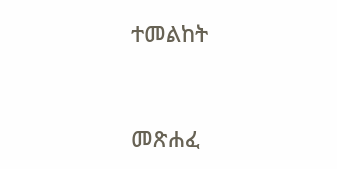ተመልከት



መጽሐፈ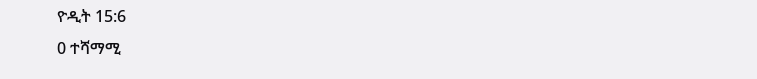ዮዲት 15:6
0 ተሻማሚ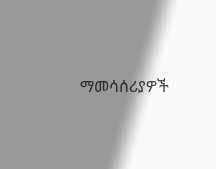ማመሳሰሪያዎች